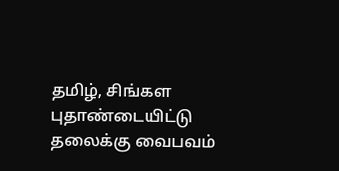தமிழ், சிங்கள புதாண்டையிட்டு தலைக்கு வைபவம்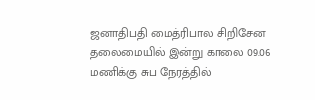ஜனாதிபதி மைத்ரிபால சிறிசேன தலைமையில் இன்று காலை 09.06 மணிக்கு சுப நேரத்தில்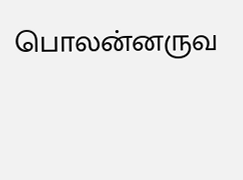பொலன்னருவ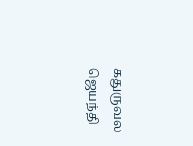கதுருவல ஜெயந்தி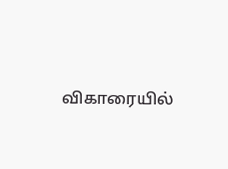விகாரையில்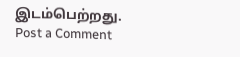இடம்பெற்றது.
Post a Comment